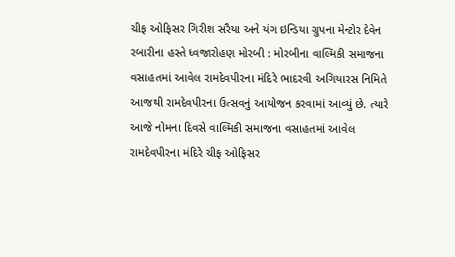ચીફ ઓફિસર ગિરીશ સરૈયા અને યંગ ઇન્ડિયા ગ્રુપના મેન્ટોર દેવેન રબારીના હસ્તે ધ્વજારોહણ મોરબી : મોરબીના વાલ્મિકી સમાજના વસાહતમાં આવેલ રામદેવપીરના મંદિરે ભાદરવી અગિયારસ નિમિતે આજથી રામદેવપીરના ઉત્સવનું આયોજન કરવામાં આવ્યું છે. ત્યારે આજે નોમના દિવસે વાલ્મિકી સમાજના વસાહતમાં આવેલ રામદેવપીરના મંદિરે ચીફ ઓફિસર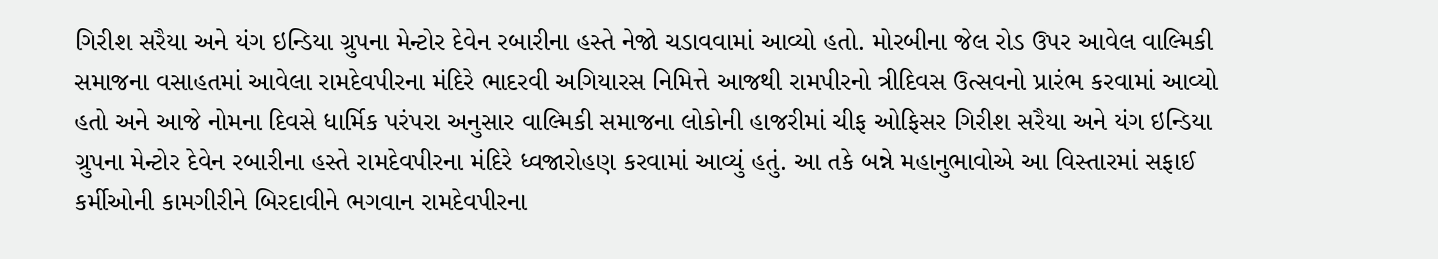ગિરીશ સરૈયા અને યંગ ઇન્ડિયા ગ્રુપના મેન્ટોર દેવેન રબારીના હસ્તે નેજો ચડાવવામાં આવ્યો હતો. મોરબીના જેલ રોડ ઉપર આવેલ વાલ્મિકી સમાજના વસાહતમાં આવેલા રામદેવપીરના મંદિરે ભાદરવી અગિયારસ નિમિત્તે આજથી રામપીરનો ત્રીદિવસ ઉત્સવનો પ્રારંભ કરવામાં આવ્યો હતો અને આજે નોમના દિવસે ધાર્મિક પરંપરા અનુસાર વાલ્મિકી સમાજના લોકોની હાજરીમાં ચીફ ઓફિસર ગિરીશ સરૈયા અને યંગ ઇન્ડિયા ગ્રુપના મેન્ટોર દેવેન રબારીના હસ્તે રામદેવપીરના મંદિરે ધ્વજારોહણ કરવામાં આવ્યું હતું. આ તકે બન્ને મહાનુભાવોએ આ વિસ્તારમાં સફાઈ કર્મીઓની કામગીરીને બિરદાવીને ભગવાન રામદેવપીરના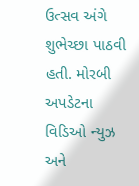ઉત્સવ અંગે શુભેચ્છા પાઠવી હતી. મોરબી અપડેટના વિડિઓ ન્યુઝ અને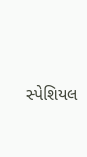સ્પેશિયલ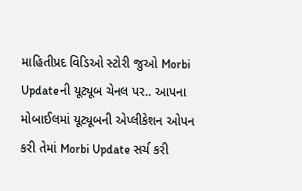માહિતીપ્રદ વિડિઓ સ્ટોરી જુઓ Morbi Updateની યૂટ્યૂબ ચેનલ પર.. આપના મોબાઈલમાં યૂટ્યૂબની એપ્લીકેશન ઓપન કરી તેમાં Morbi Update સર્ચ કરી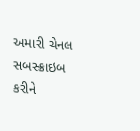અમારી ચેનલ સબસ્ક્રાઇબ કરીને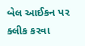બેલ આઈકન પર ક્લીક કરવા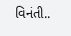વિનંતી..